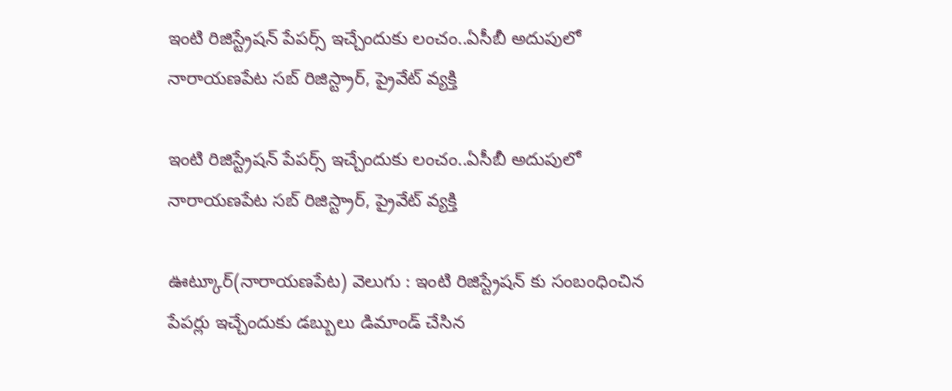ఇంటి రిజిస్ట్రేషన్ పేపర్స్ ఇచ్చేందుకు లంచం..ఏసీబీ అదుపులో నారాయణపేట సబ్ రిజిస్ట్రార్, ప్రైవేట్ వ్యక్తి

ఇంటి రిజిస్ట్రేషన్ పేపర్స్ ఇచ్చేందుకు లంచం..ఏసీబీ అదుపులో నారాయణపేట సబ్ రిజిస్ట్రార్, ప్రైవేట్ వ్యక్తి

ఊట్కూర్(నారాయణపేట) వెలుగు : ఇంటి రిజిస్ట్రేషన్ కు సంబంధించిన పేపర్లు ఇచ్చేందుకు డబ్బులు డిమాండ్ చేసిన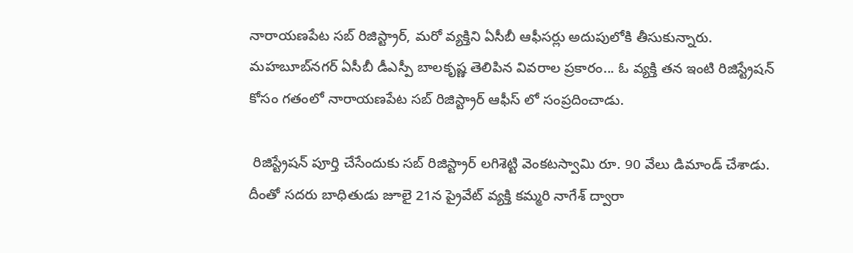నారాయణపేట సబ్ రిజిస్ట్రార్, మరో వ్యక్తిని ఏసీబీ ఆఫీసర్లు అదుపులోకి తీసుకున్నారు. మహబూబ్‌‌‌‌‌‌‌‌‌‌‌‌‌‌‌‌నగర్ ఏసీబీ డీఎస్పీ బాలకృష్ణ తెలిపిన వివరాల ప్రకారం... ఓ వ్యక్తి తన ఇంటి రిజిస్ట్రేషన్ కోసం గతంలో నారాయణపేట సబ్ రిజిస్ట్రార్ ఆఫీస్ లో సంప్రదించాడు.

 రిజిస్ట్రేషన్ పూర్తి చేసేందుకు సబ్ రిజిస్ట్రార్ లగిశెట్టి వెంకటస్వామి రూ. 90 వేలు డిమాండ్ చేశాడు. దీంతో సదరు బాధితుడు జూలై 21న ప్రైవేట్ వ్యక్తి కమ్మరి నాగేశ్ ద్వారా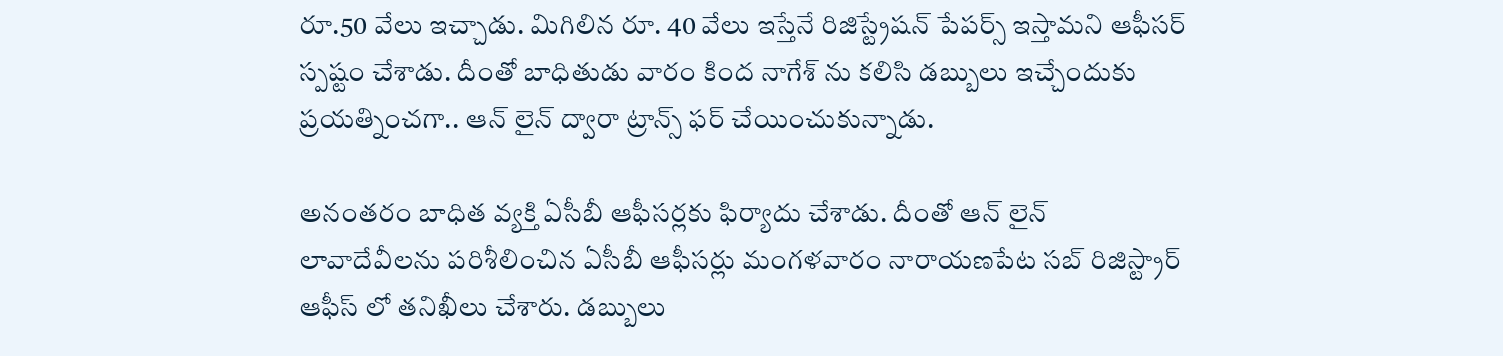రూ.50 వేలు ఇచ్చాడు. మిగిలిన రూ. 40 వేలు ఇస్తేనే రిజిస్ట్రేషన్ పేపర్స్ ఇస్తామని ఆఫీసర్ స్పష్టం చేశాడు. దీంతో బాధితుడు వారం కింద నాగేశ్ ను కలిసి డబ్బులు ఇచ్చేందుకు ప్రయత్నించగా.. ఆన్ లైన్ ద్వారా ట్రాన్స్ ఫర్ చేయించుకున్నాడు.

అనంతరం బాధిత వ్యక్తి ఏసీబీ ఆఫీసర్లకు ఫిర్యాదు చేశాడు. దీంతో ఆన్ లైన్ లావాదేవీలను పరిశీలించిన ఏసీబీ ఆఫీసర్లు మంగళవారం నారాయణపేట సబ్ రిజిస్ట్రార్ ఆఫీస్ లో తనిఖీలు చేశారు. డబ్బులు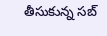తీసుకున్న సబ్‌‌‌‌‌‌‌‌‌‌‌‌‌‌‌‌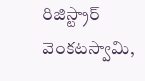రిజిస్ట్రార్‌‌‌‌‌‌‌‌‌‌‌‌‌‌‌‌ వెంకటస్వామి,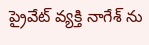ప్రైవేట్‌‌‌‌‌‌‌‌‌‌‌‌‌‌‌‌ వ్యక్తి నాగేశ్ ను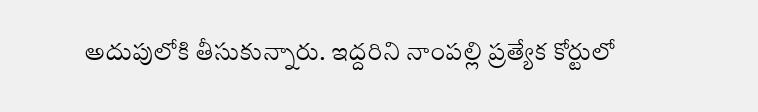అదుపులోకి తీసుకున్నారు. ఇద్దరిని నాంపల్లి ప్రత్యేక కోర్టులో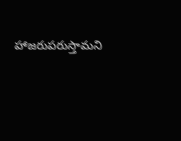హాజరుపరుస్తామని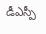డీఎస్పీ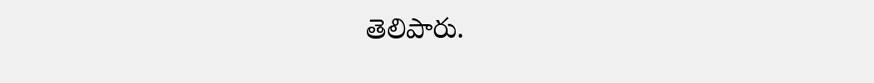తెలిపారు.